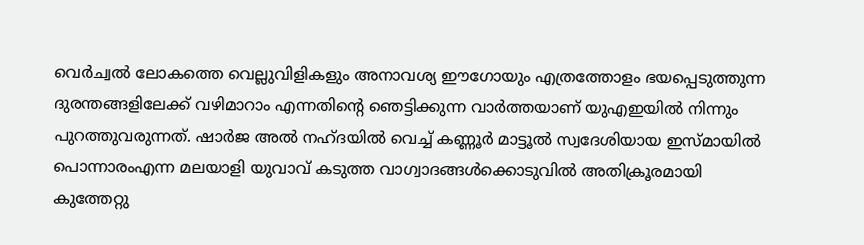വെർച്വൽ ലോകത്തെ വെല്ലുവിളികളും അനാവശ്യ ഈഗോയും എത്രത്തോളം ഭയപ്പെടുത്തുന്ന ദുരന്തങ്ങളിലേക്ക് വഴിമാറാം എന്നതിന്റെ ഞെട്ടിക്കുന്ന വാർത്തയാണ് യുഎഇയിൽ നിന്നും പുറത്തുവരുന്നത്. ഷാർജ അൽ നഹ്ദയിൽ വെച്ച് കണ്ണൂർ മാട്ടൂൽ സ്വദേശിയായ ഇസ്മായിൽ പൊന്നാരംഎന്ന മലയാളി യുവാവ് കടുത്ത വാഗ്വാദങ്ങൾക്കൊടുവിൽ അതിക്രൂരമായി കുത്തേറ്റു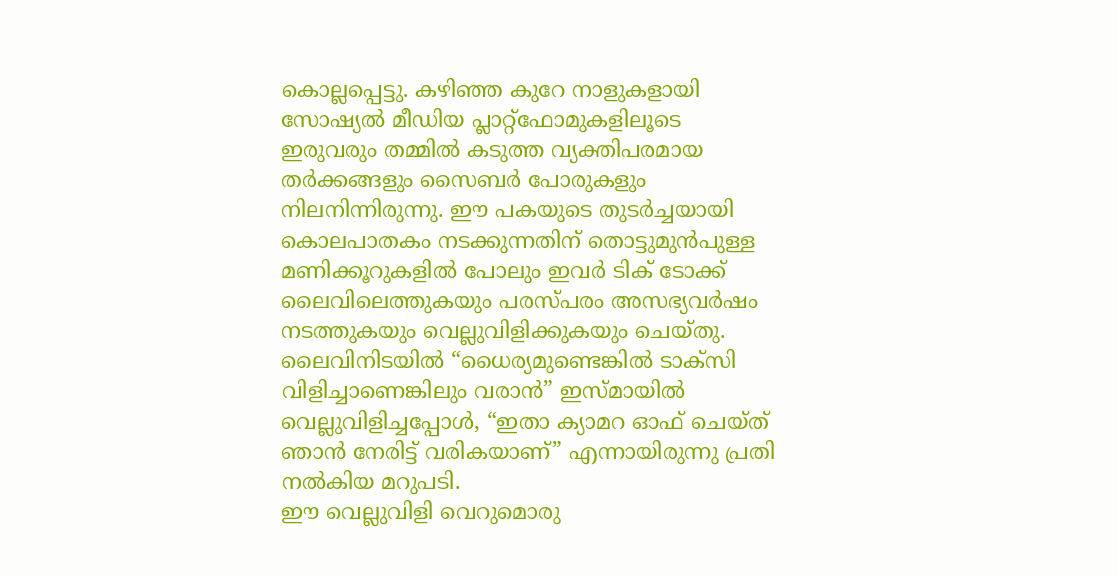കൊല്ലപ്പെട്ടു. കഴിഞ്ഞ കുറേ നാളുകളായി സോഷ്യൽ മീഡിയ പ്ലാറ്റ്ഫോമുകളിലൂടെ ഇരുവരും തമ്മിൽ കടുത്ത വ്യക്തിപരമായ തർക്കങ്ങളും സൈബർ പോരുകളും നിലനിന്നിരുന്നു. ഈ പകയുടെ തുടർച്ചയായി കൊലപാതകം നടക്കുന്നതിന് തൊട്ടുമുൻപുള്ള മണിക്കൂറുകളിൽ പോലും ഇവർ ടിക് ടോക്ക് ലൈവിലെത്തുകയും പരസ്പരം അസഭ്യവർഷം നടത്തുകയും വെല്ലുവിളിക്കുകയും ചെയ്തു. ലൈവിനിടയിൽ “ധൈര്യമുണ്ടെങ്കിൽ ടാക്സി വിളിച്ചാണെങ്കിലും വരാൻ” ഇസ്മായിൽ വെല്ലുവിളിച്ചപ്പോൾ, “ഇതാ ക്യാമറ ഓഫ് ചെയ്ത് ഞാൻ നേരിട്ട് വരികയാണ്” എന്നായിരുന്നു പ്രതി നൽകിയ മറുപടി.
ഈ വെല്ലുവിളി വെറുമൊരു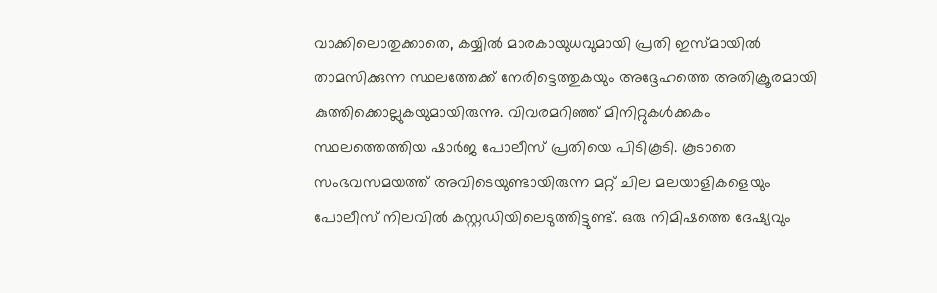വാക്കിലൊതുക്കാതെ, കയ്യിൽ മാരകായുധവുമായി പ്രതി ഇസ്മായിൽ താമസിക്കുന്ന സ്ഥലത്തേക്ക് നേരിട്ടെത്തുകയും അദ്ദേഹത്തെ അതിക്രൂരമായി കുത്തിക്കൊല്ലുകയുമായിരുന്നു. വിവരമറിഞ്ഞ് മിനിറ്റുകൾക്കകം സ്ഥലത്തെത്തിയ ഷാർജ പോലീസ് പ്രതിയെ പിടികൂടി. കൂടാതെ സംഭവസമയത്ത് അവിടെയുണ്ടായിരുന്ന മറ്റ് ചില മലയാളികളെയും പോലീസ് നിലവിൽ കസ്റ്റഡിയിലെടുത്തിട്ടുണ്ട്. ഒരു നിമിഷത്തെ ദേഷ്യവും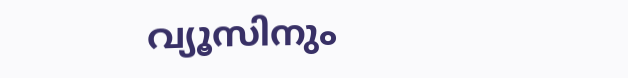വ്യൂസിനും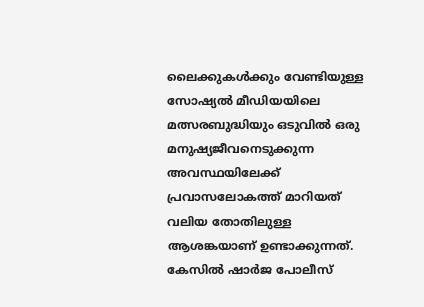ലൈക്കുകൾക്കും വേണ്ടിയുള്ള സോഷ്യൽ മീഡിയയിലെ മത്സരബുദ്ധിയും ഒടുവിൽ ഒരു മനുഷ്യജീവനെടുക്കുന്ന അവസ്ഥയിലേക്ക് പ്രവാസലോകത്ത് മാറിയത് വലിയ തോതിലുള്ള ആശങ്കയാണ് ഉണ്ടാക്കുന്നത്. കേസിൽ ഷാർജ പോലീസ്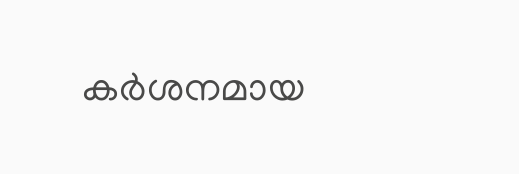കർശനമായ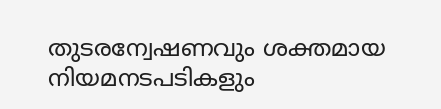തുടരന്വേഷണവും ശക്തമായ നിയമനടപടികളും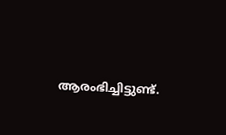ആരംഭിച്ചിട്ടുണ്ട്.